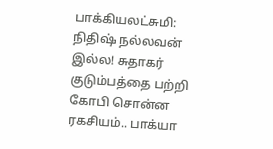பாக்கியலட்சுமி: நிதிஷ் நல்லவன் இல்ல! சுதாகர் குடும்பத்தை பற்றி கோபி சொன்ன ரகசியம்.. பாக்யா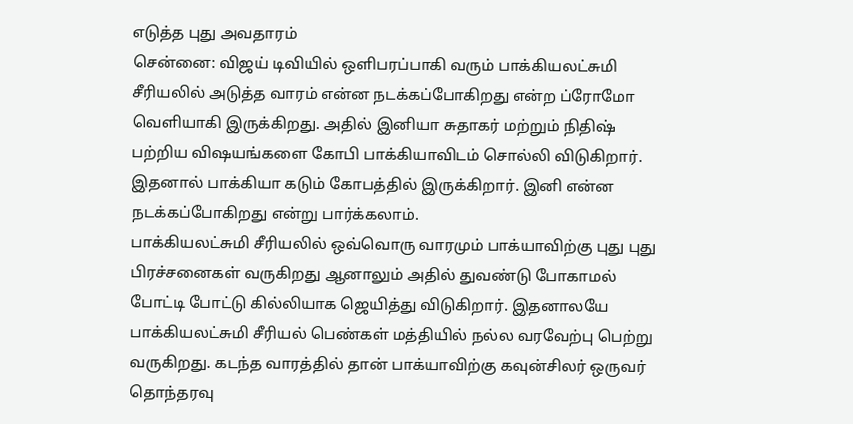எடுத்த புது அவதாரம்
சென்னை: விஜய் டிவியில் ஒளிபரப்பாகி வரும் பாக்கியலட்சுமி சீரியலில் அடுத்த வாரம் என்ன நடக்கப்போகிறது என்ற ப்ரோமோ வெளியாகி இருக்கிறது. அதில் இனியா சுதாகர் மற்றும் நிதிஷ் பற்றிய விஷயங்களை கோபி பாக்கியாவிடம் சொல்லி விடுகிறார். இதனால் பாக்கியா கடும் கோபத்தில் இருக்கிறார். இனி என்ன நடக்கப்போகிறது என்று பார்க்கலாம்.
பாக்கியலட்சுமி சீரியலில் ஒவ்வொரு வாரமும் பாக்யாவிற்கு புது புது பிரச்சனைகள் வருகிறது ஆனாலும் அதில் துவண்டு போகாமல் போட்டி போட்டு கில்லியாக ஜெயித்து விடுகிறார். இதனாலயே பாக்கியலட்சுமி சீரியல் பெண்கள் மத்தியில் நல்ல வரவேற்பு பெற்று வருகிறது. கடந்த வாரத்தில் தான் பாக்யாவிற்கு கவுன்சிலர் ஒருவர் தொந்தரவு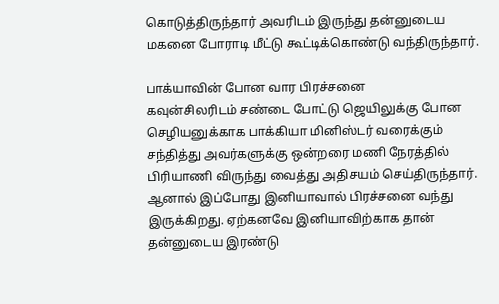கொடுத்திருந்தார் அவரிடம் இருந்து தன்னுடைய மகனை போராடி மீட்டு கூட்டிக்கொண்டு வந்திருந்தார்.

பாக்யாவின் போன வார பிரச்சனை
கவுன்சிலரிடம் சண்டை போட்டு ஜெயிலுக்கு போன செழியனுக்காக பாக்கியா மினிஸ்டர் வரைக்கும் சந்தித்து அவர்களுக்கு ஒன்றரை மணி நேரத்தில் பிரியாணி விருந்து வைத்து அதிசயம் செய்திருந்தார். ஆனால் இப்போது இனியாவால் பிரச்சனை வந்து இருக்கிறது. ஏற்கனவே இனியாவிற்காக தான் தன்னுடைய இரண்டு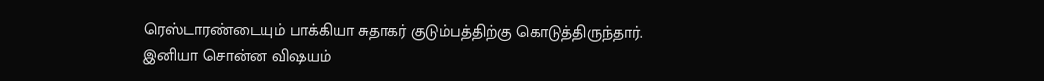ரெஸ்டாரண்டையும் பாக்கியா சுதாகர் குடும்பத்திற்கு கொடுத்திருந்தார்.
இனியா சொன்ன விஷயம்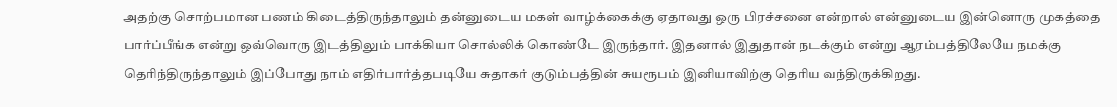அதற்கு சொற்பமான பணம் கிடைத்திருந்தாலும் தன்னுடைய மகள் வாழ்க்கைக்கு ஏதாவது ஒரு பிரச்சனை என்றால் என்னுடைய இன்னொரு முகத்தை பார்ப்பீங்க என்று ஒவ்வொரு இடத்திலும் பாக்கியா சொல்லிக் கொண்டே இருந்தார். இதனால் இதுதான் நடக்கும் என்று ஆரம்பத்திலேயே நமக்கு தெரிந்திருந்தாலும் இப்போது நாம் எதிர்பார்த்தபடியே சுதாகர் குடும்பத்தின் சுயரூபம் இனியாவிற்கு தெரிய வந்திருக்கிறது.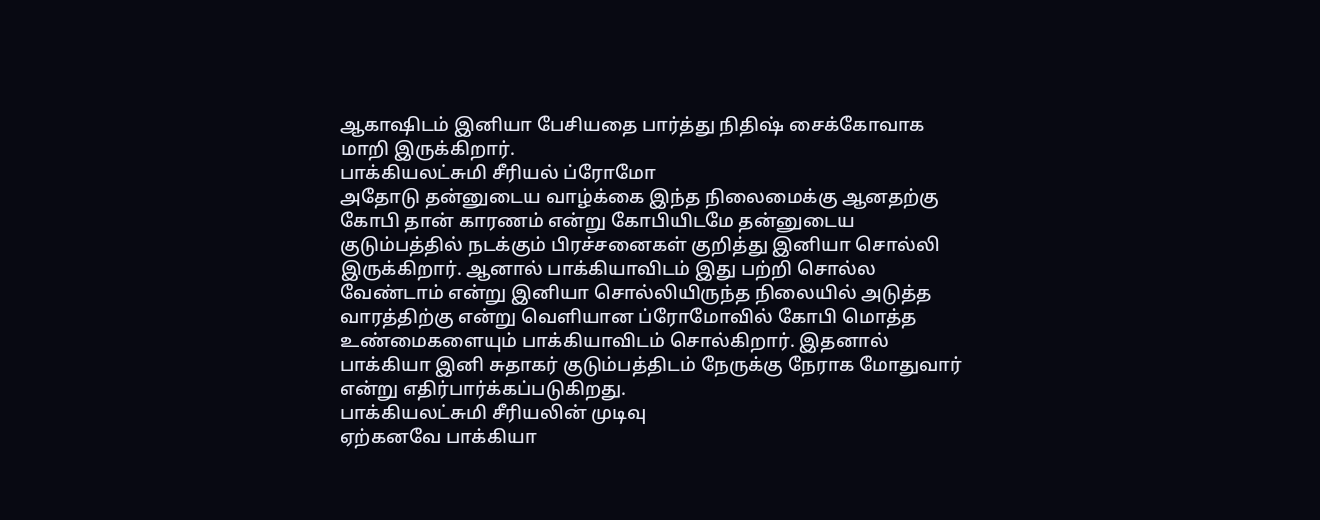ஆகாஷிடம் இனியா பேசியதை பார்த்து நிதிஷ் சைக்கோவாக மாறி இருக்கிறார்.
பாக்கியலட்சுமி சீரியல் ப்ரோமோ
அதோடு தன்னுடைய வாழ்க்கை இந்த நிலைமைக்கு ஆனதற்கு கோபி தான் காரணம் என்று கோபியிடமே தன்னுடைய குடும்பத்தில் நடக்கும் பிரச்சனைகள் குறித்து இனியா சொல்லி இருக்கிறார். ஆனால் பாக்கியாவிடம் இது பற்றி சொல்ல வேண்டாம் என்று இனியா சொல்லியிருந்த நிலையில் அடுத்த வாரத்திற்கு என்று வெளியான ப்ரோமோவில் கோபி மொத்த உண்மைகளையும் பாக்கியாவிடம் சொல்கிறார். இதனால் பாக்கியா இனி சுதாகர் குடும்பத்திடம் நேருக்கு நேராக மோதுவார் என்று எதிர்பார்க்கப்படுகிறது.
பாக்கியலட்சுமி சீரியலின் முடிவு
ஏற்கனவே பாக்கியா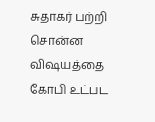சுதாகர் பற்றி சொன்ன விஷயத்தை கோபி உட்பட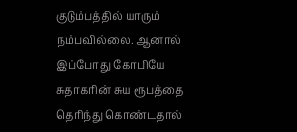குடும்பத்தில் யாரும் நம்பவில்லை. ஆனால் இப்போது கோபியே சுதாகரின் சுய ரூபத்தை தெரிந்து கொண்டதால்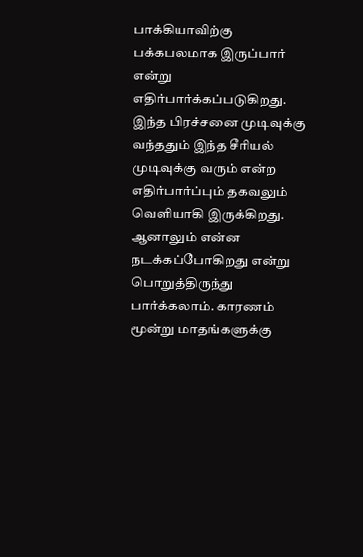பாக்கியாவிற்கு பக்கபலமாக இருப்பார் என்று எதிர்பார்க்கப்படுகிறது. இந்த பிரச்சனை முடிவுக்கு வந்ததும் இந்த சீரியல் முடிவுக்கு வரும் என்ற எதிர்பார்ப்பும் தகவலும் வெளியாகி இருக்கிறது. ஆனாலும் என்ன நடக்கப்போகிறது என்று பொறுத்திருந்து பார்க்கலாம். காரணம் மூன்று மாதங்களுக்கு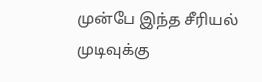முன்பே இந்த சீரியல் முடிவுக்கு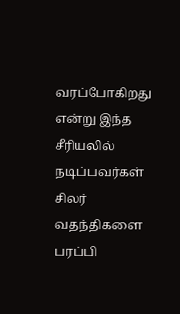வரப்போகிறது என்று இந்த சீரியலில் நடிப்பவர்கள் சிலர் வதந்திகளை பரப்பி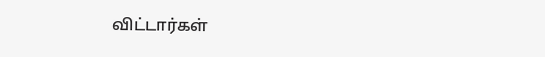விட்டார்கள்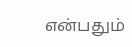என்பதும்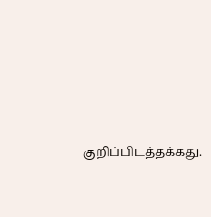குறிப்பிடத்தக்கது.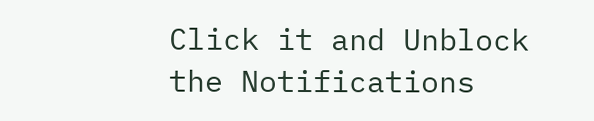Click it and Unblock the Notifications